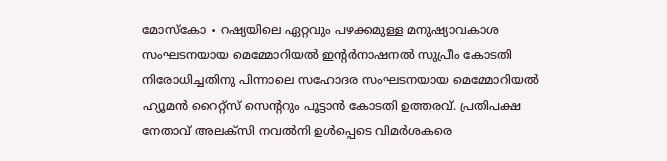മോസ്കോ ∙ റഷ്യയിലെ ഏറ്റവും പഴക്കമുള്ള മനുഷ്യാവകാശ സംഘടനയായ മെമ്മോറിയൽ ഇന്റർനാഷനൽ സുപ്രീം കോടതി നിരോധിച്ചതിനു പിന്നാലെ സഹോദര സംഘടനയായ മെമ്മോറിയൽ ഹ്യൂമൻ റൈറ്റ്സ് സെന്ററും പൂട്ടാൻ കോടതി ഉത്തരവ്. പ്രതിപക്ഷ നേതാവ് അലക്സി നവൽനി ഉൾപ്പെടെ വിമർശകരെ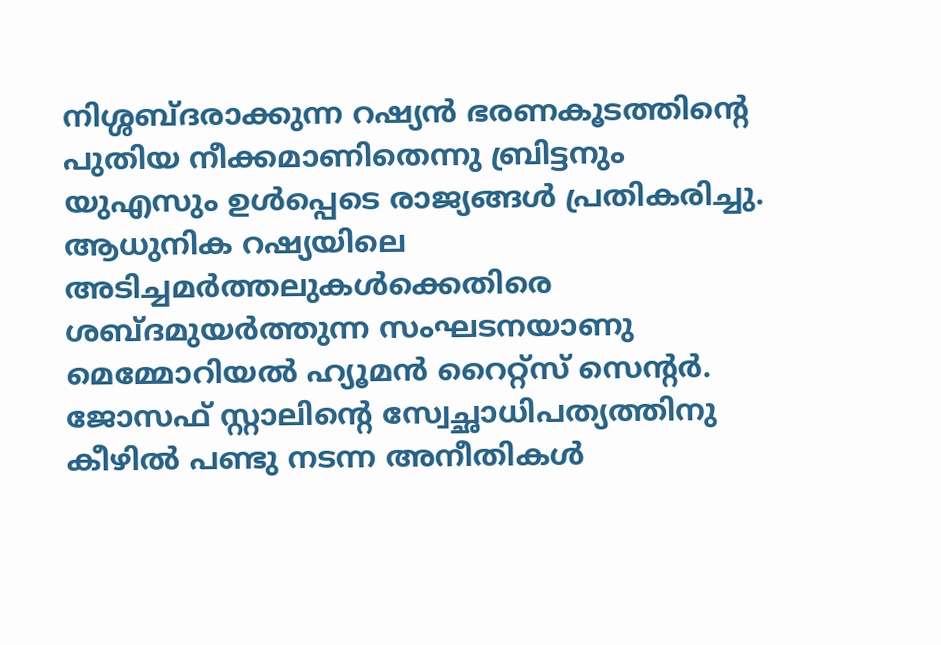നിശ്ശബ്ദരാക്കുന്ന റഷ്യൻ ഭരണകൂടത്തിന്റെ പുതിയ നീക്കമാണിതെന്നു ബ്രിട്ടനും യുഎസും ഉൾപ്പെടെ രാജ്യങ്ങൾ പ്രതികരിച്ചു.
ആധുനിക റഷ്യയിലെ അടിച്ചമർത്തലുകൾക്കെതിരെ ശബ്ദമുയർത്തുന്ന സംഘടനയാണു മെമ്മോറിയൽ ഹ്യൂമൻ റൈറ്റ്സ് സെന്റർ. ജോസഫ് സ്റ്റാലിന്റെ സ്വേച്ഛാധിപത്യത്തിനു കീഴിൽ പണ്ടു നടന്ന അനീതികൾ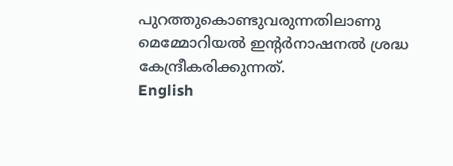പുറത്തുകൊണ്ടുവരുന്നതിലാണു മെമ്മോറിയൽ ഇന്റർനാഷനൽ ശ്രദ്ധ കേന്ദ്രീകരിക്കുന്നത്.
English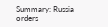Summary: Russia orders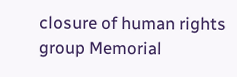closure of human rights group Memorial